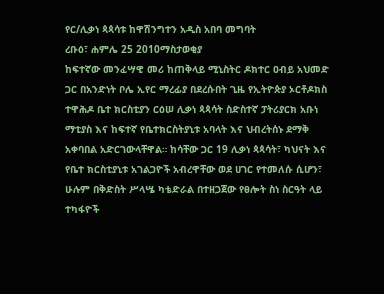የር/ሊቃነ ጳጳሳቱ ከዋሽንግተን አዲስ አበባ መግባት
ረቡዕ፣ ሐምሌ 25 2010ማስታወቂያ
ከፍተኛው መንፈሣዊ መሪ ከጠቅላይ ሚኒስትር ዶክተር ዐብይ አህመድ ጋር በአንድነት ቦሌ ኢየር ማረፊያ በደረሱበት ጊዜ የኢትዮጵያ ኦርቶዶክስ ተዋሕዶ ቤተ ክርስቲያን ርዕሠ ሊቃነ ጳጳሳት ስድስተኛ ፓትሪያርክ አቡነ ማቲያስ እና ከፍተኛ የቤተክርስትያኒቱ አባላት እና ህብረትሰኑ ደማቅ አቀባበል አድርገውላቸዋል። ከሳቸው ጋር 19 ሊቃነ ጳጳሳት፣ ካህናት እና የቤተ ክርስቲያኒቱ አገልጋዮች አብረዋቸው ወደ ሀገር የተመለሱ ሲሆን፣ ሁሉም በቅድስት ሥላሤ ካቴድራል በተዘጋጀው የፀሎት ስነ ስርዓት ላይ ተካፋዮች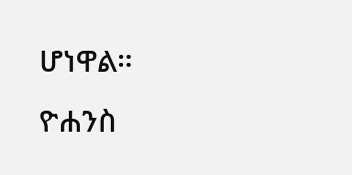ሆነዋል።
ዮሐንስ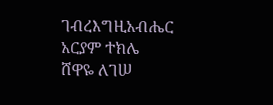ገብረእግዚአብሔር
አርያም ተክሌ
ሸዋዬ ለገሠ